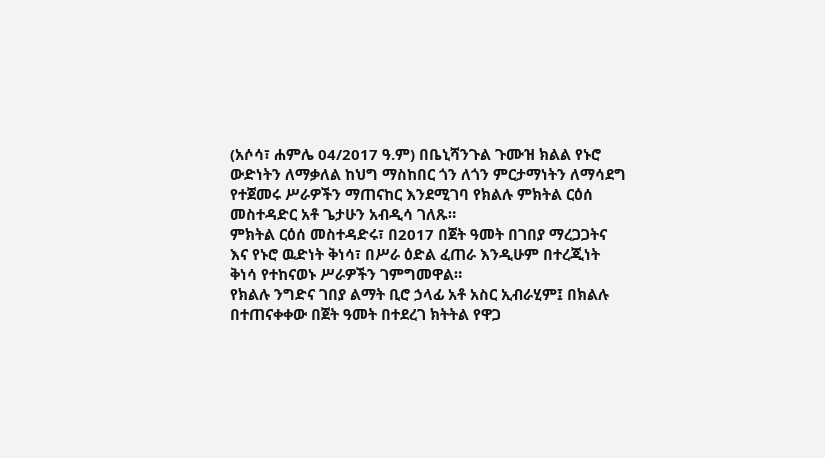(አሶሳ፣ ሐምሌ 04/2017 ዓ.ም) በቤኒሻንጉል ጉሙዝ ክልል የኑሮ ውድነትን ለማቃለል ከህግ ማስከበር ጎን ለጎን ምርታማነትን ለማሳደግ የተጀመሩ ሥራዎችን ማጠናከር እንደሚገባ የክልሉ ምክትል ርዕሰ መስተዳድር አቶ ጌታሁን አብዲሳ ገለጹ።
ምክትል ርዕሰ መስተዳድሩ፣ በ2017 በጀት ዓመት በገበያ ማረጋጋትና እና የኑሮ ዉድነት ቅነሳ፣ በሥራ ዕድል ፈጠራ እንዲሁም በተረጂነት ቅነሳ የተከናወኑ ሥራዎችን ገምግመዋል።
የክልሉ ንግድና ገበያ ልማት ቢሮ ኃላፊ አቶ አስር ኢብራሂም፤ በክልሉ በተጠናቀቀው በጀት ዓመት በተደረገ ክትትል የዋጋ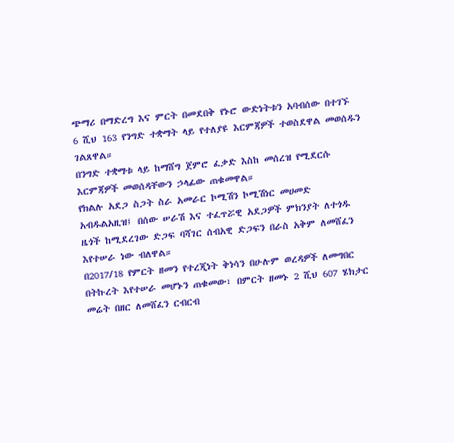ጭማሪ በማድረግ እና ምርት በመደበቅ የኑሮ ውድነትቱን አባብሰው በተገኙ 6 ሺህ 163 የንግድ ተቋማት ላይ የተለያዩ እርምጃዎች ተወስደዋል መወሰዱን ገልጸዋል።
በንግድ ተቋማቱ ላይ ከማሸግ ጀምሮ ፈቃድ እስከ መሰረዝ የሚደርሱ እርምጃዎች መወሰዳቸውን ኃላፊው ጠቁመዋል።
የክልሉ አደጋ ስጋት ስራ አመራር ኮሚሽን ኮሚሽነር መሀመድ አብዱልአዚዝ፤ በሰው ሠራሽ እና ተፈጥሯዊ አደጋዎች ምክንያት ለተጎዱ ዜጎች ከሚደረገው ድጋፍ ባሻገር ሰብአዊ ድጋፍን በራስ አቅም ለመሸፈን እየተሠራ ነው ብለዋል።
በ2017/18 የምርት ዘመን የተረጂነት ቅነሳን በሁሉም ወረዳዎች ለመግበር በትኩረት እየተሠራ መሆኑን ጠቁመው፣ በምርት ዘመኑ 2 ሺህ 607 ሄክታር መሬት በዘር ለመሸፈን ርብርብ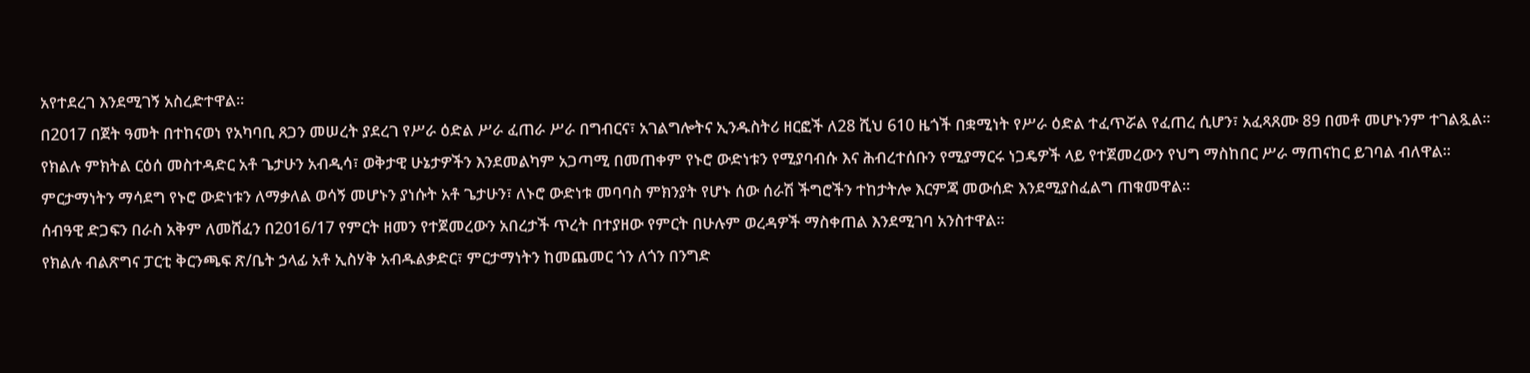አየተደረገ እንደሚገኝ አስረድተዋል።
በ2017 በጀት ዓመት በተከናወነ የአካባቢ ጸጋን መሠረት ያደረገ የሥራ ዕድል ሥራ ፈጠራ ሥራ በግብርና፣ አገልግሎትና ኢንዱስትሪ ዘርፎች ለ28 ሺህ 610 ዜጎች በቋሚነት የሥራ ዕድል ተፈጥሯል የፈጠረ ሲሆን፣ አፈጻጸሙ 89 በመቶ መሆኑንም ተገልጿል።
የክልሉ ምክትል ርዕሰ መስተዳድር አቶ ጌታሁን አብዲሳ፣ ወቅታዊ ሁኔታዎችን እንደመልካም አጋጣሚ በመጠቀም የኑሮ ውድነቱን የሚያባብሱ እና ሕብረተሰቡን የሚያማርሩ ነጋዴዎች ላይ የተጀመረውን የህግ ማስከበር ሥራ ማጠናከር ይገባል ብለዋል።
ምርታማነትን ማሳደግ የኑሮ ውድነቱን ለማቃለል ወሳኝ መሆኑን ያነሱት አቶ ጌታሁን፣ ለኑሮ ውድነቱ መባባስ ምክንያት የሆኑ ሰው ሰራሽ ችግሮችን ተከታትሎ እርምጃ መውሰድ እንደሚያስፈልግ ጠቁመዋል።
ሰብዓዊ ድጋፍን በራስ አቅም ለመሸፈን በ2016/17 የምርት ዘመን የተጀመረውን አበረታች ጥረት በተያዘው የምርት በሁሉም ወረዳዎች ማስቀጠል እንደሚገባ አንስተዋል።
የክልሉ ብልጽግና ፓርቲ ቅርንጫፍ ጽ/ቤት ኃላፊ አቶ ኢስሃቅ አብዱልቃድር፣ ምርታማነትን ከመጨመር ጎን ለጎን በንግድ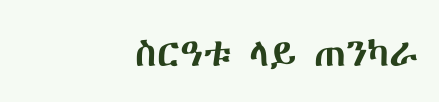ስርዓቱ ላይ ጠንካራ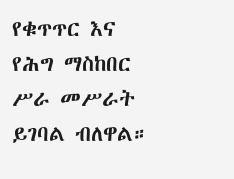የቁጥጥር እና የሕግ ማስከበር ሥራ መሥራት ይገባል ብለዋል።